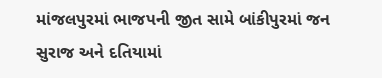માંજલપુરમાં ભાજપની જીત સામે બાંકીપુરમાં જન સુરાજ અને દતિયામાં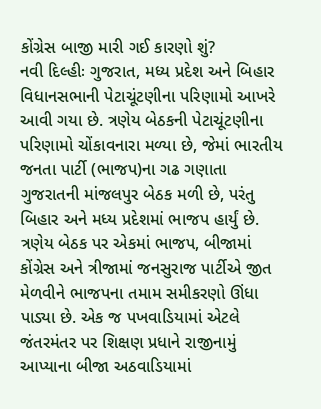કોંગ્રેસ બાજી મારી ગઈ કારણો શું?
નવી દિલ્હીઃ ગુજરાત, મધ્ય પ્રદેશ અને બિહાર વિધાનસભાની પેટાચૂંટણીના પરિણામો આખરે આવી ગયા છે. ત્રણેય બેઠકની પેટાચૂંટણીના પરિણામો ચોંકાવનારા મળ્યા છે, જેમાં ભારતીય જનતા પાર્ટી (ભાજપ)ના ગઢ ગણાતા ગુજરાતની માંજલપુર બેઠક મળી છે, પરંતુ બિહાર અને મધ્ય પ્રદેશમાં ભાજપ હાર્યું છે. ત્રણેય બેઠક પર એકમાં ભાજપ, બીજામાં કોંગ્રેસ અને ત્રીજામાં જનસુરાજ પાર્ટીએ જીત મેળવીને ભાજપના તમામ સમીકરણો ઊંધા પાડ્યા છે. એક જ પખવાડિયામાં એટલે જંતરમંતર પર શિક્ષણ પ્રધાને રાજીનામું આપ્યાના બીજા અઠવાડિયામાં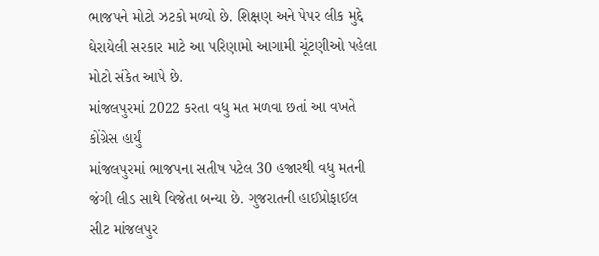ભાજપને મોટો ઝટકો મળ્યો છે. શિક્ષણ અને પેપર લીક મુદ્દે ઘેરાયેલી સરકાર માટે આ પરિણામો આગામી ચૂંટણીઓ પહેલા મોટો સંકેત આપે છે.
માંજલપુરમાં 2022 કરતા વધુ મત મળવા છતાં આ વખતે કોંગ્રેસ હાર્યું
માંજલપુરમાં ભાજપના સતીષ પટેલ 30 હજારથી વધુ મતની જંગી લીડ સાથે વિજેતા બન્યા છે. ગુજરાતની હાઈપ્રોફાઈલ સીટ માંજલપુર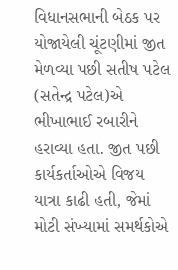વિધાનસભાની બેઠક પર યોજાયેલી ચૂંટણીમાં જીત મેળવ્યા પછી સતીષ પટેલ (સતેન્દ્ર પટેલ)એ ભીખાભાઈ રબારીને હરાવ્યા હતા. જીત પછી કાર્યકર્તાઓએ વિજય યાત્રા કાઢી હતી, જેમાં મોટી સંખ્યામાં સમર્થકોએ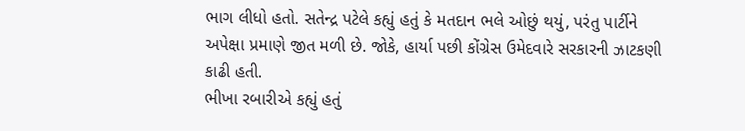ભાગ લીધો હતો. સતેન્દ્ર પટેલે કહ્યું હતું કે મતદાન ભલે ઓછું થયું, પરંતુ પાર્ટીને અપેક્ષા પ્રમાણે જીત મળી છે. જોકે, હાર્યા પછી કોંગ્રેસ ઉમેદવારે સરકારની ઝાટકણી કાઢી હતી.
ભીખા રબારીએ કહ્યું હતું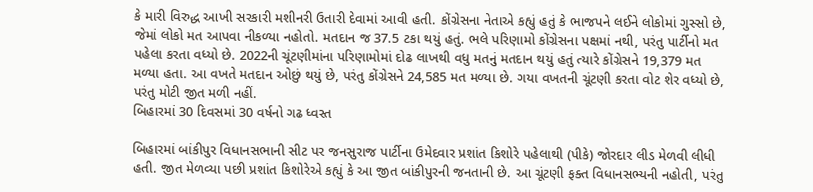કે મારી વિરુદ્ધ આખી સરકારી મશીનરી ઉતારી દેવામાં આવી હતી. કોંગ્રેસના નેતાએ કહ્યું હતું કે ભાજપને લઈને લોકોમાં ગુસ્સો છે, જેમાં લોકો મત આપવા નીકળ્યા નહોતો. મતદાન જ 37.5 ટકા થયું હતું. ભલે પરિણામો કોંગ્રેસના પક્ષમાં નથી, પરંતુ પાર્ટીનો મત પહેલા કરતા વધ્યો છે. 2022ની ચૂંટણીમાંના પરિણામોમાં દોઢ લાખથી વધુ મતનું મતદાન થયું હતું ત્યારે કોંગ્રેસને 19,379 મત મળ્યા હતા. આ વખતે મતદાન ઓછું થયું છે, પરંતુ કોંગ્રેસને 24,585 મત મળ્યા છે. ગયા વખતની ચૂંટણી કરતા વોટ શેર વધ્યો છે, પરંતુ મોટી જીત મળી નહીં.
બિહારમાં 30 દિવસમાં 30 વર્ષનો ગઢ ધ્વસ્ત

બિહારમાં બાંકીપુર વિધાનસભાની સીટ પર જનસુરાજ પાર્ટીના ઉમેદવાર પ્રશાંત કિશોરે પહેલાથી (પીકે) જોરદાર લીડ મેળવી લીધી હતી. જીત મેળવ્યા પછી પ્રશાંત કિશોરેએ કહ્યું કે આ જીત બાંકીપુરની જનતાની છે. આ ચૂંટણી ફક્ત વિધાનસભ્યની નહોતી, પરંતુ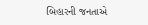બિહારની જનતાએ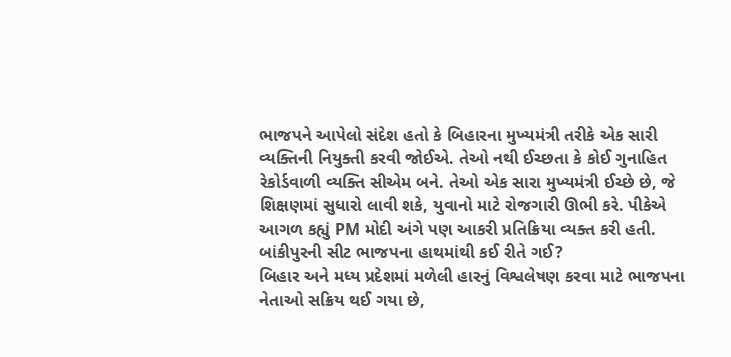ભાજપને આપેલો સંદેશ હતો કે બિહારના મુખ્યમંત્રી તરીકે એક સારી વ્યક્તિની નિયુક્તી કરવી જોઈએ. તેઓ નથી ઈચ્છતા કે કોઈ ગુનાહિત રેકોર્ડવાળી વ્યક્તિ સીએમ બને. તેઓ એક સારા મુખ્યમંત્રી ઈચ્છે છે, જે શિક્ષણમાં સુધારો લાવી શકે, યુવાનો માટે રોજગારી ઊભી કરે. પીકેએ આગળ કહ્યું PM મોદી અંગે પણ આકરી પ્રતિક્રિયા વ્યક્ત કરી હતી.
બાંકીપુરની સીટ ભાજપના હાથમાંથી કઈ રીતે ગઈ?
બિહાર અને મધ્ય પ્રદેશમાં મળેલી હારનું વિશ્વલેષણ કરવા માટે ભાજપના નેતાઓ સક્રિય થઈ ગયા છે,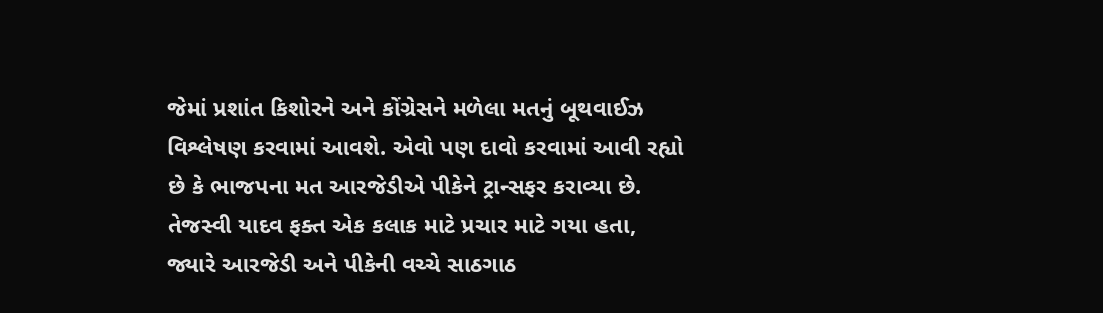જેમાં પ્રશાંત કિશોરને અને કોંગ્રેસને મળેલા મતનું બૂથવાઈઝ વિશ્લેષણ કરવામાં આવશે. એવો પણ દાવો કરવામાં આવી રહ્યો છે કે ભાજપના મત આરજેડીએ પીકેને ટ્રાન્સફર કરાવ્યા છે. તેજસ્વી યાદવ ફક્ત એક કલાક માટે પ્રચાર માટે ગયા હતા, જ્યારે આરજેડી અને પીકેની વચ્ચે સાઠગાઠ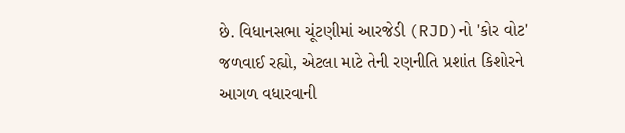છે. વિધાનસભા ચૂંટણીમાં આરજેડી (RJD)નો 'કોર વોટ' જળવાઈ રહ્યો, એટલા માટે તેની રણનીતિ પ્રશાંત કિશોરને આગળ વધારવાની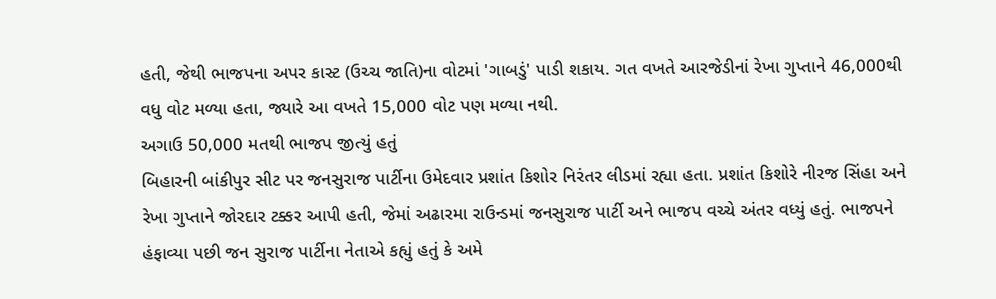હતી, જેથી ભાજપના અપર કાસ્ટ (ઉચ્ચ જાતિ)ના વોટમાં 'ગાબડું' પાડી શકાય. ગત વખતે આરજેડીનાં રેખા ગુપ્તાને 46,000થી વધુ વોટ મળ્યા હતા, જ્યારે આ વખતે 15,000 વોટ પણ મળ્યા નથી.
અગાઉ 50,000 મતથી ભાજપ જીત્યું હતું
બિહારની બાંકીપુર સીટ પર જનસુરાજ પાર્ટીના ઉમેદવાર પ્રશાંત કિશોર નિરંતર લીડમાં રહ્યા હતા. પ્રશાંત કિશોરે નીરજ સિંહા અને રેખા ગુપ્તાને જોરદાર ટક્કર આપી હતી, જેમાં અઢારમા રાઉન્ડમાં જનસુરાજ પાર્ટી અને ભાજપ વચ્ચે અંતર વધ્યું હતું. ભાજપને હંફાવ્યા પછી જન સુરાજ પાર્ટીના નેતાએ કહ્યું હતું કે અમે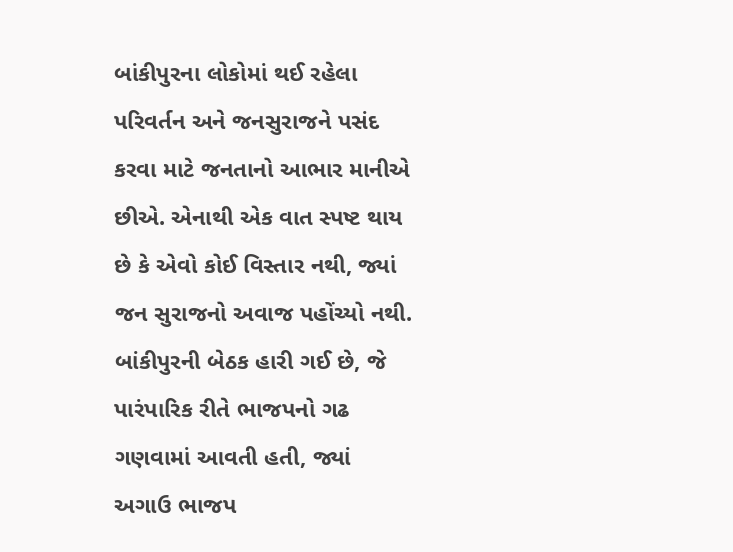બાંકીપુરના લોકોમાં થઈ રહેલા પરિવર્તન અને જનસુરાજને પસંદ કરવા માટે જનતાનો આભાર માનીએ છીએ. એનાથી એક વાત સ્પષ્ટ થાય છે કે એવો કોઈ વિસ્તાર નથી, જ્યાં જન સુરાજનો અવાજ પહોંચ્યો નથી. બાંકીપુરની બેઠક હારી ગઈ છે, જે પારંપારિક રીતે ભાજપનો ગઢ ગણવામાં આવતી હતી, જ્યાં અગાઉ ભાજપ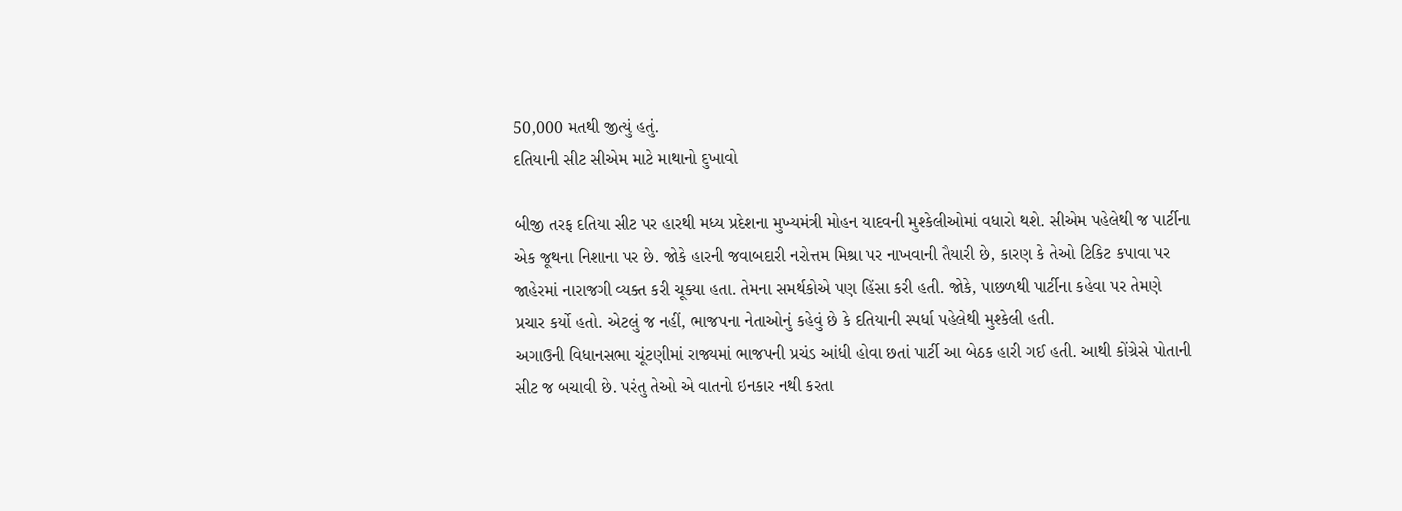50,000 મતથી જીત્યું હતું.
દતિયાની સીટ સીએમ માટે માથાનો દુખાવો

બીજી તરફ દતિયા સીટ પર હારથી મધ્ય પ્રદેશના મુખ્યમંત્રી મોહન યાદવની મુશ્કેલીઓમાં વધારો થશે. સીએમ પહેલેથી જ પાર્ટીના એક જૂથના નિશાના પર છે. જોકે હારની જવાબદારી નરોત્તમ મિશ્રા પર નાખવાની તૈયારી છે, કારણ કે તેઓ ટિકિટ કપાવા પર જાહેરમાં નારાજગી વ્યક્ત કરી ચૂક્યા હતા. તેમના સમર્થકોએ પણ હિંસા કરી હતી. જોકે, પાછળથી પાર્ટીના કહેવા પર તેમણે પ્રચાર કર્યો હતો. એટલું જ નહીં, ભાજપના નેતાઓનું કહેવું છે કે દતિયાની સ્પર્ધા પહેલેથી મુશ્કેલી હતી.
અગાઉની વિધાનસભા ચૂંટણીમાં રાજ્યમાં ભાજપની પ્રચંડ આંધી હોવા છતાં પાર્ટી આ બેઠક હારી ગઈ હતી. આથી કોંગ્રેસે પોતાની સીટ જ બચાવી છે. પરંતુ તેઓ એ વાતનો ઇનકાર નથી કરતા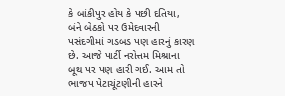કે બાંકીપુર હોય કે પછી દતિયા, બંને બેઠકો પર ઉમેદવારની પસંદગીમાં ગડબડ પણ હારનું કારણ છે. આજે પાર્ટી નરોત્તમ મિશ્રાના બૂથ પર પણ હારી ગઈ. આમ તો ભાજપ પેટાચૂંટણીની હારને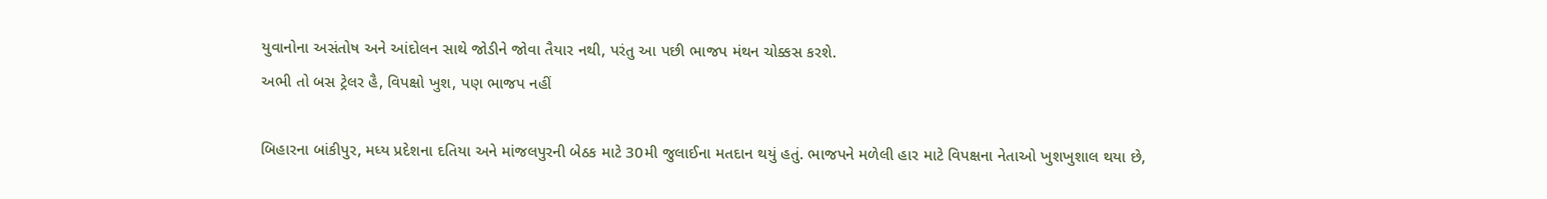યુવાનોના અસંતોષ અને આંદોલન સાથે જોડીને જોવા તૈયાર નથી, પરંતુ આ પછી ભાજપ મંથન ચોક્કસ કરશે.
અભી તો બસ ટ્રેલર હૈ, વિપક્ષો ખુશ, પણ ભાજપ નહીં

બિહારના બાંકીપુર, મધ્ય પ્રદેશના દતિયા અને માંજલપુરની બેઠક માટે 30મી જુલાઈના મતદાન થયું હતું. ભાજપને મળેલી હાર માટે વિપક્ષના નેતાઓ ખુશખુશાલ થયા છે,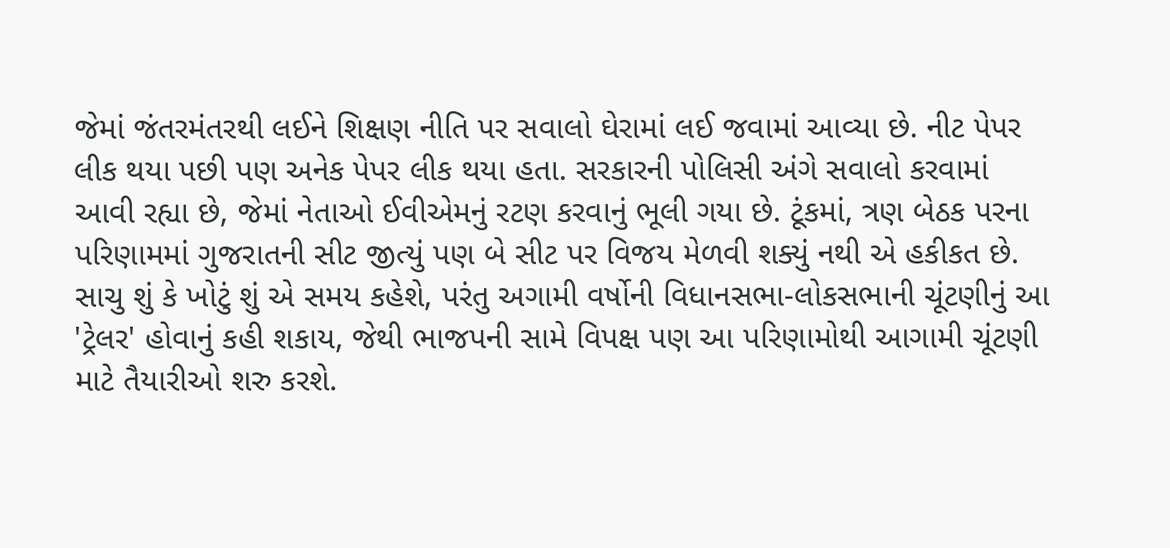જેમાં જંતરમંતરથી લઈને શિક્ષણ નીતિ પર સવાલો ઘેરામાં લઈ જવામાં આવ્યા છે. નીટ પેપર લીક થયા પછી પણ અનેક પેપર લીક થયા હતા. સરકારની પોલિસી અંગે સવાલો કરવામાં આવી રહ્યા છે, જેમાં નેતાઓ ઈવીએમનું રટણ કરવાનું ભૂલી ગયા છે. ટૂંકમાં, ત્રણ બેઠક પરના પરિણામમાં ગુજરાતની સીટ જીત્યું પણ બે સીટ પર વિજય મેળવી શક્યું નથી એ હકીકત છે. સાચુ શું કે ખોટું શું એ સમય કહેશે, પરંતુ અગામી વર્ષોની વિધાનસભા-લોકસભાની ચૂંટણીનું આ 'ટ્રેલર' હોવાનું કહી શકાય, જેથી ભાજપની સામે વિપક્ષ પણ આ પરિણામોથી આગામી ચૂંટણી માટે તૈયારીઓ શરુ કરશે.